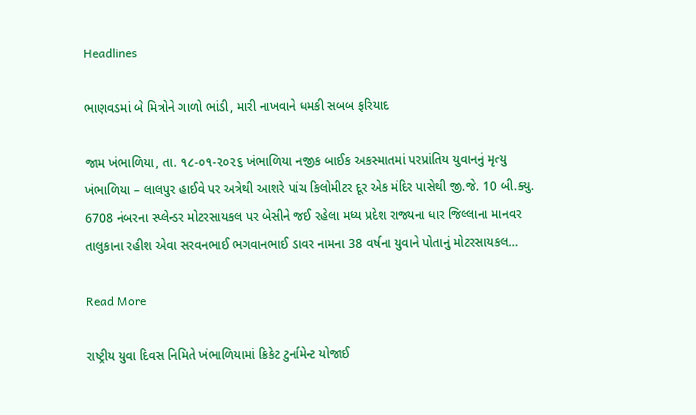Headlines

ભાણવડમાં બે મિત્રોને ગાળો ભાંડી, મારી નાખવાને ધમકી સબબ ફરિયાદ

જામ ખંભાળિયા, તા. ૧૮-૦૧-૨૦૨૬ ખંભાળિયા નજીક બાઈક અકસ્માતમાં પરપ્રાંતિય યુવાનનું મૃત્યુ      ખંભાળિયા – લાલપુર હાઈવે પર અત્રેથી આશરે પાંચ કિલોમીટર દૂર એક મંદિર પાસેથી જી.જે. 10 બી.ક્યુ. 6708 નંબરના સ્પ્લેન્ડર મોટરસાયકલ પર બેસીને જઈ રહેલા મધ્ય પ્રદેશ રાજ્યના ધાર જિલ્લાના માનવર તાલુકાના રહીશ એવા સરવનભાઈ ભગવાનભાઈ ડાવર નામના 38 વર્ષના યુવાને પોતાનું મોટરસાયકલ…

Read More

રાષ્ટ્રીય યુવા દિવસ નિમિતે ખંભાળિયામાં ક્રિકેટ ટુર્નામેન્ટ યોજાઈ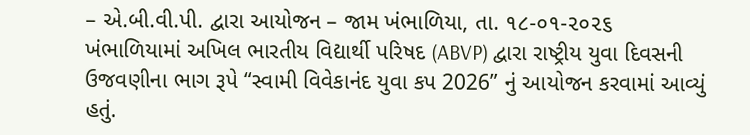– એ.બી.વી.પી. દ્વારા આયોજન – જામ ખંભાળિયા, તા. ૧૮-૦૧-૨૦૨૬      ખંભાળિયામાં અખિલ ભારતીય વિદ્યાર્થી પરિષદ (ABVP) દ્વારા રાષ્ટ્રીય યુવા દિવસની ઉજવણીના ભાગ રૂપે “સ્વામી વિવેકાનંદ યુવા કપ 2026” નું આયોજન કરવામાં આવ્યું હતું.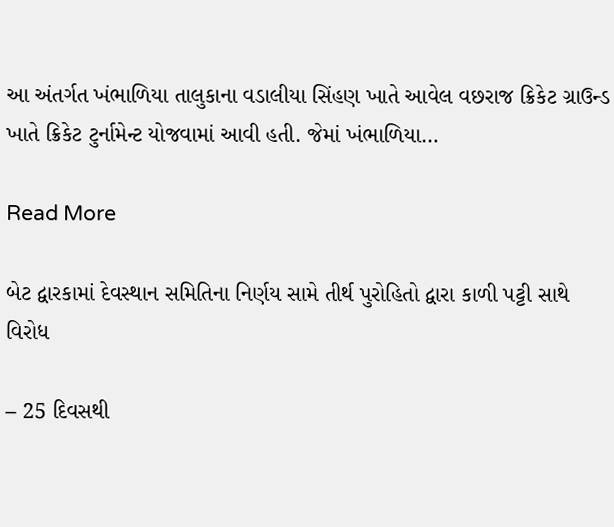આ અંતર્ગત ખંભાળિયા તાલુકાના વડાલીયા સિંહણ ખાતે આવેલ વછરાજ ક્રિકેટ ગ્રાઉન્ડ ખાતે ક્રિકેટ ટુર્નામેન્ટ યોજવામાં આવી હતી. જેમાં ખંભાળિયા…

Read More

બેટ દ્વારકામાં દેવસ્થાન સમિતિના નિર્ણય સામે તીર્થ પુરોહિતો દ્વારા કાળી પટ્ટી સાથે વિરોધ

– 25 દિવસથી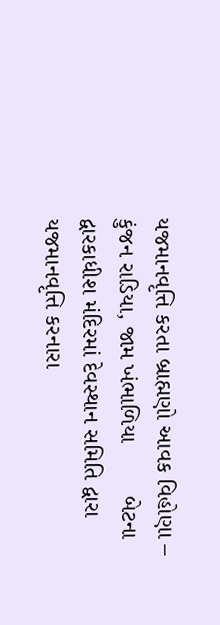યજમાનવૃત્તિ કરતા બ્રાહ્મણો આવક વિહોણા – કુંજન રાડિયા, જામ ખંભાળિયા        બેટના દ્વારકાધીશ મંદિરમાં દેવસ્થાન સમિતિ દ્વારા યજમાનવૃત્તિ કરનારા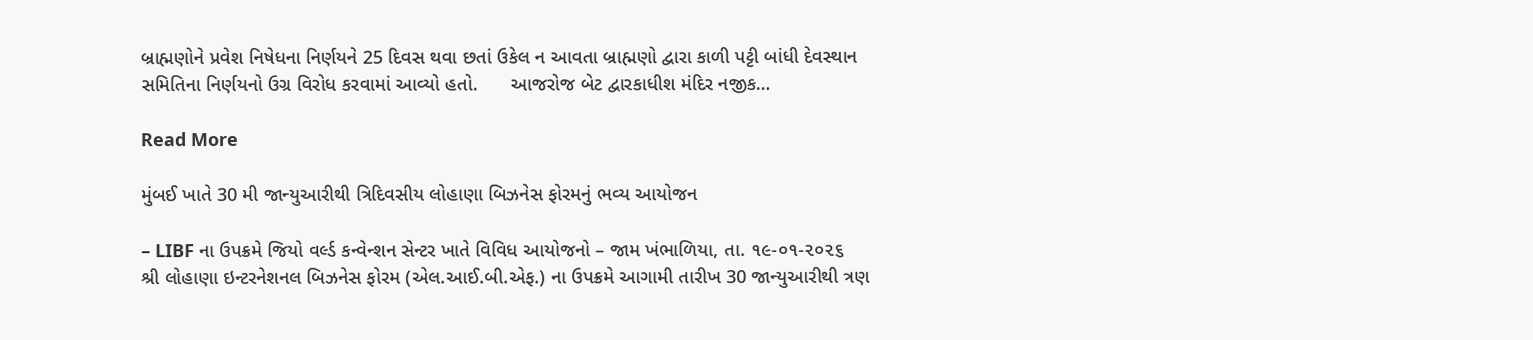બ્રાહ્મણોને પ્રવેશ નિષેધના નિર્ણયને 25 દિવસ થવા છતાં ઉકેલ ન આવતા બ્રાહ્મણો દ્વારા કાળી પટ્ટી બાંધી દેવસ્થાન સમિતિના નિર્ણયનો ઉગ્ર વિરોધ કરવામાં આવ્યો હતો.      આજરોજ બેટ દ્વારકાધીશ મંદિર નજીક…

Read More

મુંબઈ ખાતે 30 મી જાન્યુઆરીથી ત્રિદિવસીય લોહાણા બિઝનેસ ફોરમનું ભવ્ય આયોજન

– LIBF ના ઉપક્રમે જિયો વર્લ્ડ કન્વેન્શન સેન્ટર ખાતે વિવિધ આયોજનો – જામ ખંભાળિયા, તા. ૧૯-૦૧-૨૦૨૬      શ્રી લોહાણા ઇન્ટરનેશનલ બિઝનેસ ફોરમ (એલ.આઈ.બી.એફ.) ના ઉપક્રમે આગામી તારીખ 30 જાન્યુઆરીથી ત્રણ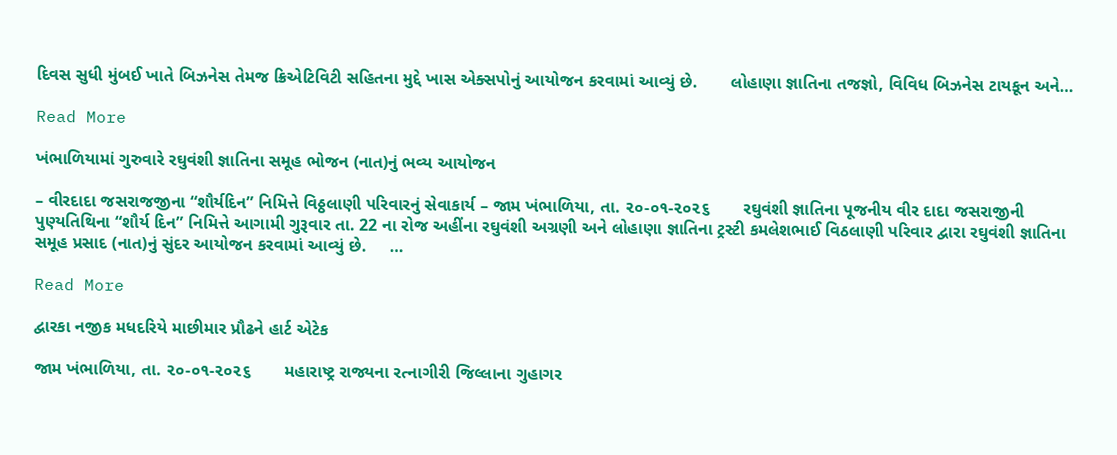દિવસ સુધી મુંબઈ ખાતે બિઝનેસ તેમજ ક્રિએટિવિટી સહિતના મુદ્દે ખાસ એક્સપોનું આયોજન કરવામાં આવ્યું છે.       લોહાણા જ્ઞાતિના તજજ્ઞો, વિવિધ બિઝનેસ ટાયકૂન અને…

Read More

ખંભાળિયામાં ગુરુવારે રઘુવંશી જ્ઞાતિના સમૂહ ભોજન (નાત)નું ભવ્ય આયોજન

– વીરદાદા જસરાજજીના “શૌર્યદિન” નિમિત્તે વિઠ્ઠલાણી પરિવારનું સેવાકાર્ય – જામ ખંભાળિયા, તા. ૨૦-૦૧-૨૦૨૬       રઘુવંશી જ્ઞાતિના પૂજનીય વીર દાદા જસરાજીની પુણ્યતિથિના “શૌર્ય દિન” નિમિત્તે આગામી ગુરૂવાર તા. 22 ના રોજ અહીંના રઘુવંશી અગ્રણી અને લોહાણા જ્ઞાતિના ટ્રસ્ટી કમલેશભાઈ વિઠલાણી પરિવાર દ્વારા રઘુવંશી જ્ઞાતિના સમૂહ પ્રસાદ (નાત)નું સુંદર આયોજન કરવામાં આવ્યું છે.     …

Read More

દ્વારકા નજીક મધદરિયે માછીમાર પ્રૌઢને હાર્ટ એટેક

જામ ખંભાળિયા, તા. ૨૦-૦૧-૨૦૨૬       મહારાષ્ટ્ર રાજ્યના રત્નાગીરી જિલ્લાના ગુહાગર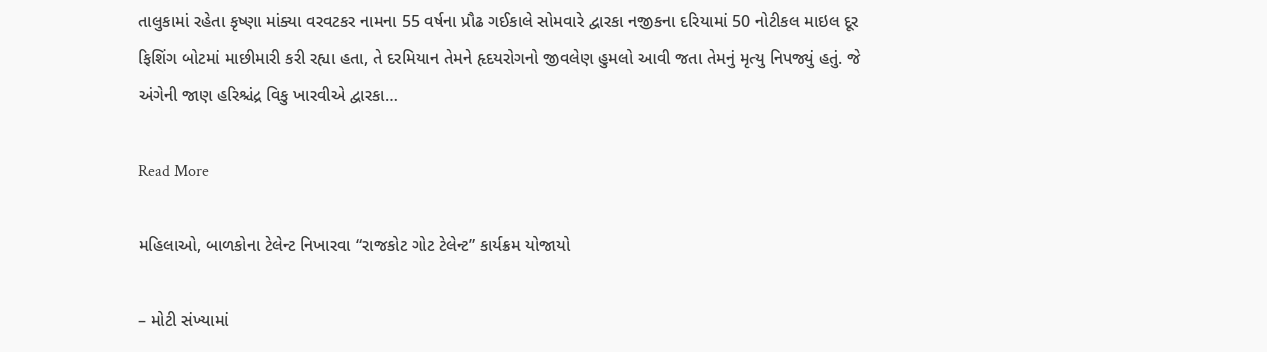તાલુકામાં રહેતા કૃષ્ણા માંક્યા વરવટકર નામના 55 વર્ષના પ્રૌઢ ગઈકાલે સોમવારે દ્વારકા નજીકના દરિયામાં 50 નોટીકલ માઇલ દૂર ફિશિંગ બોટમાં માછીમારી કરી રહ્યા હતા, તે દરમિયાન તેમને હૃદયરોગનો જીવલેણ હુમલો આવી જતા તેમનું મૃત્યુ નિપજ્યું હતું. જે અંગેની જાણ હરિશ્ચંદ્ર વિકુ ખારવીએ દ્વારકા…

Read More

મહિલાઓ, બાળકોના ટેલેન્ટ નિખારવા “રાજકોટ ગોટ ટેલેન્ટ” કાર્યક્રમ યોજાયો

– મોટી સંખ્યામાં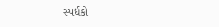સ્પર્ધકો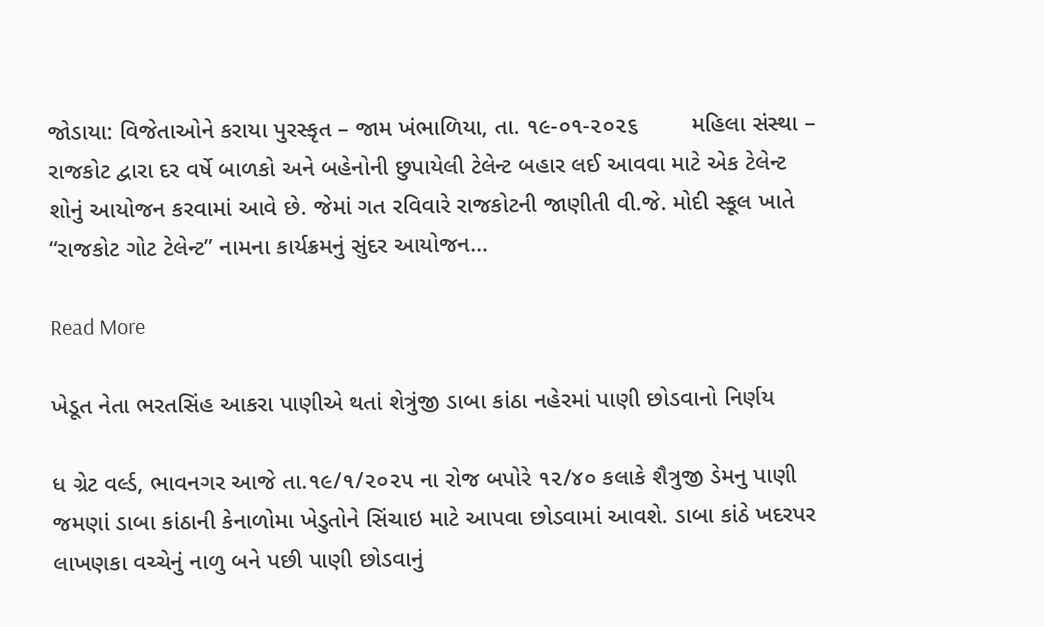જોડાયા: વિજેતાઓને કરાયા પુરસ્કૃત – જામ ખંભાળિયા, તા. ૧૯-૦૧-૨૦૨૬        મહિલા સંસ્થા – રાજકોટ દ્વારા દર વર્ષે બાળકો અને બહેનોની છુપાયેલી ટેલેન્ટ બહાર લઈ આવવા માટે એક ટેલેન્ટ શોનું આયોજન કરવામાં આવે છે. જેમાં ગત રવિવારે રાજકોટની જાણીતી વી.જે. મોદી સ્કૂલ ખાતે “રાજકોટ ગોટ ટેલેન્ટ” નામના કાર્યક્રમનું સુંદર આયોજન…

Read More

ખેડૂત નેતા ભરતસિંહ આકરા પાણીએ થતાં શેત્રુંજી ડાબા કાંઠા નહેરમાં પાણી છોડવાનો નિર્ણય

ધ ગ્રેટ વર્લ્ડ, ભાવનગર આજે તા.૧૯/૧/૨૦૨૫ ના રોજ બપોરે ૧૨/૪૦ કલાકે શૈત્રુજી ડેમનુ પાણી જમણાં ડાબા કાંઠાની કેનાળોમા ખેડુતોને સિંચાઇ માટે આપવા છોડવામાં આવશે. ડાબા કાંઠે ખદરપર લાખણકા વચ્ચેનું નાળુ બને પછી પાણી છોડવાનું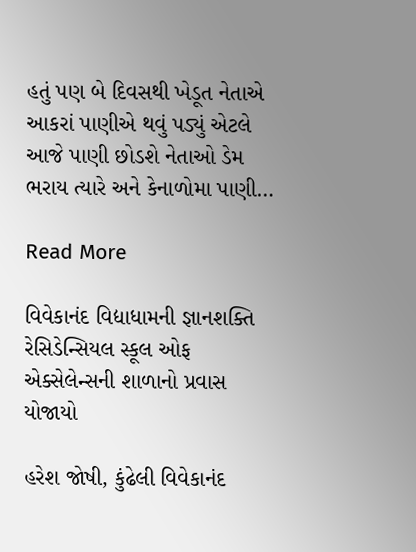હતું પણ બે દિવસથી ખેડૂત નેતાએ આકરાં પાણીએ થવું પડ્યું એટલે આજે પાણી છોડશે નેતાઓ ડેમ ભરાય ત્યારે અને કેનાળોમા પાણી…

Read More

વિવેકાનંદ વિદ્યાધામની જ્ઞાનશક્તિ રેસિડેન્સિયલ સ્કૂલ ઓફ એક્સેલેન્સની શાળાનો પ્રવાસ યોજાયો

હરેશ જોષી, કુંઢેલી વિવેકાનંદ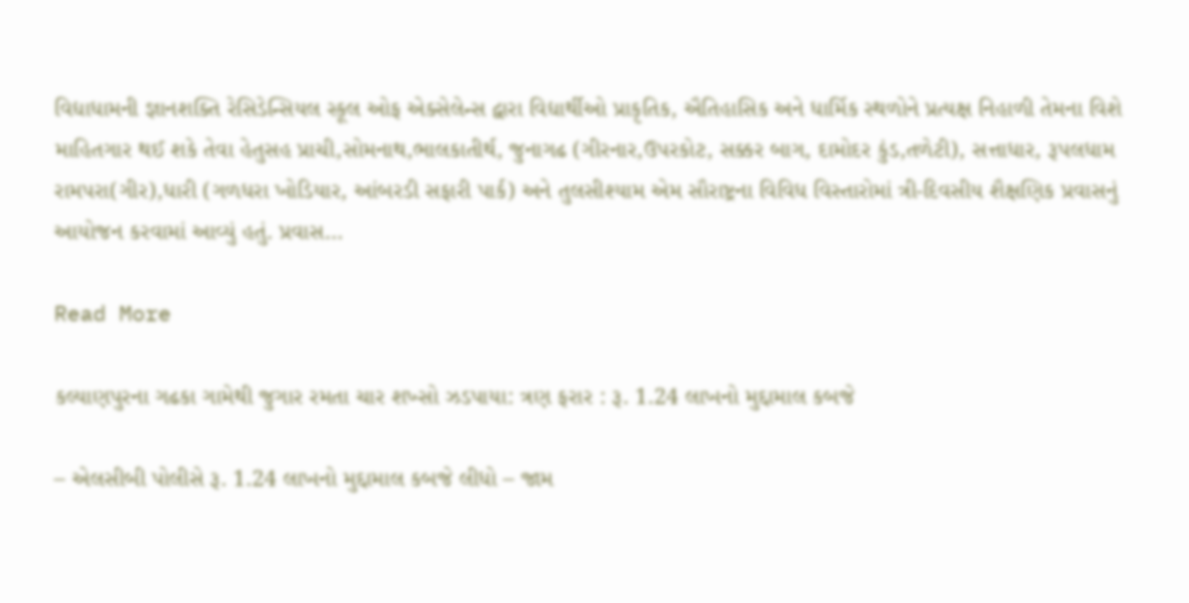વિદ્યાધામની જ્ઞાનશક્તિ રેસિડેન્સિયલ સ્કૂલ ઓફ એક્સેલેન્સ દ્વારા વિદ્યાર્થીઓ પ્રાકૃતિક, ઐતિહાસિક અને ધાર્મિક સ્થળોને પ્રત્યક્ષ નિહાળી તેમના વિશે માહિતગાર થઈ શકે તેવા હેતુસહ પ્રાચી,સોમનાથ,ભાલકાતીર્થ, જુનાગઢ (ગીરનાર,ઉપરકોટ, સક્કર બાગ, દામોદર કુંડ,તળેટી), સત્તાધાર, રૂપલધામ રામપરા(ગીર),ધારી (ગળધરા ખોડિયાર, આંબરડી સફારી પાર્ક) અને તુલસીશ્યામ એમ સૌરાષ્ટ્રના વિવિધ વિસ્તારોમાં ત્રી-દિવસીય શૈક્ષણિક પ્રવાસનું આયોજન કરવામાં આવ્યું હતું. પ્રવાસ…

Read More

કલ્યાણપુરના ગઢકા ગામેથી જુગાર રમતા ચાર શખ્સો ઝડપાયા: ત્રણ ફરાર : રૂ. 1.24 લાખનો મુદ્દામાલ કબજે

– એલસીબી પોલીસે રૂ. 1.24 લાખનો મુદ્દામાલ કબજે લીધો – જામ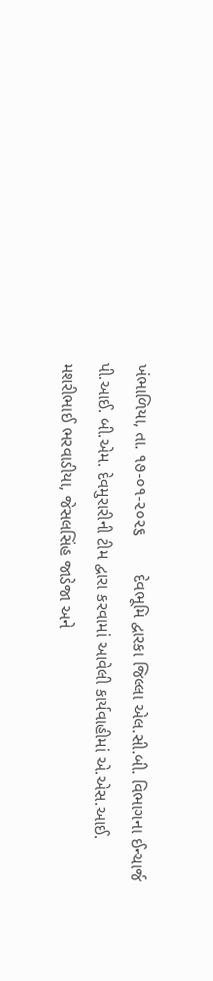ખંભાળિયા, તા. ૧૭-૦૧-૨૦૨૬        દેવભૂમિ દ્વારકા જિલ્લા એલ.સી.બી. વિભાગના ઈન્ચાર્જ પી.આઈ. બી.એમ. દેવમુરારીની ટીમ દ્વારા કરવામાં આવેલી કાર્યવાહીમાં એ.એસ.આઈ. મશરીભાઈ ભરવાડીયા, જેસલસિંહ જાડેજા અને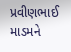પ્રવીણભાઈ માડમને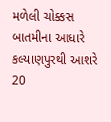મળેલી ચોક્કસ બાતમીના આધારે કલ્યાણપુરથી આશરે 20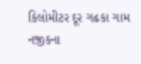કિલોમીટર દૂર ગઢકા ગામ નજીકના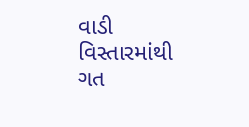વાડી વિસ્તારમાંથી ગત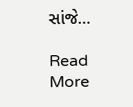સાંજે…

Read More